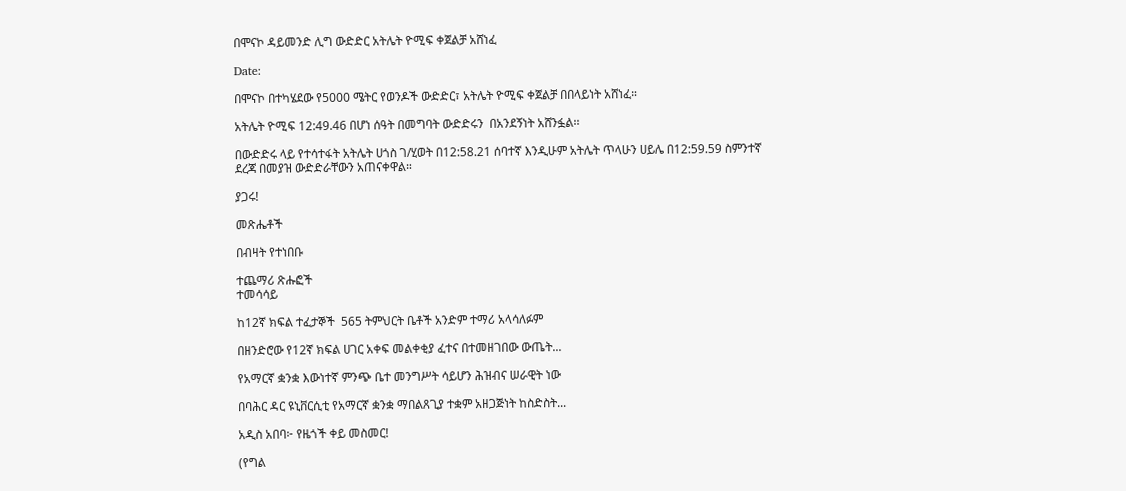በሞናኮ ዳይመንድ ሊግ ውድድር አትሌት ዮሚፍ ቀጀልቻ አሸነፈ

Date:

በሞናኮ በተካሄደው የ5000 ሜትር የወንዶች ውድድር፣ አትሌት ዮሚፍ ቀጀልቻ በበላይነት አሸነፈ።

አትሌት ዮሚፍ 12:49.46 በሆነ ሰዓት በመግባት ውድድሩን  በአንደኝነት አሸንፏል፡፡

በውድድሩ ላይ የተሳተፋት አትሌት ሀጎስ ገ/ሂወት በ12:58.21 ሰባተኛ እንዲሁም አትሌት ጥላሁን ሀይሌ በ12:59.59 ስምንተኛ ደረጃ በመያዝ ውድድራቸውን አጠናቀዋል።

ያጋሩ!

መጽሔቶች

በብዛት የተነበቡ

ተጨማሪ ጽሑፎች
ተመሳሳይ

ከ12ኛ ክፍል ተፈታኞች  565 ትምህርት ቤቶች አንድም ተማሪ አላሳለፉም

በዘንድሮው የ12ኛ ክፍል ሀገር አቀፍ መልቀቂያ ፈተና በተመዘገበው ውጤት...

የአማርኛ ቋንቋ እውነተኛ ምንጭ ቤተ መንግሥት ሳይሆን ሕዝብና ሠራዊት ነው

በባሕር ዳር ዩኒቨርሲቲ የአማርኛ ቋንቋ ማበልጸጊያ ተቋም አዘጋጅነት ከስድስት...

አዲስ አበባ፦ የዜጎች ቀይ መስመር!

(የግል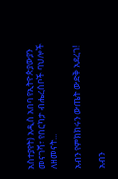አስተያየት) አዲስ አበባ የኢትዮጵያውያን መናገሻ፣ የበርካታ ብሔረሰቦች ባህሎች ለዘመናት...

አብን የምክክሩን ውጤት ውድቅ አደረገ!

አብን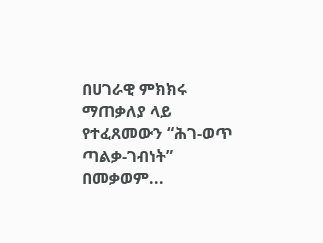በሀገራዊ ምክክሩ ማጠቃለያ ላይ የተፈጸመውን “ሕገ-ወጥ ጣልቃ-ገብነት” በመቃወም...